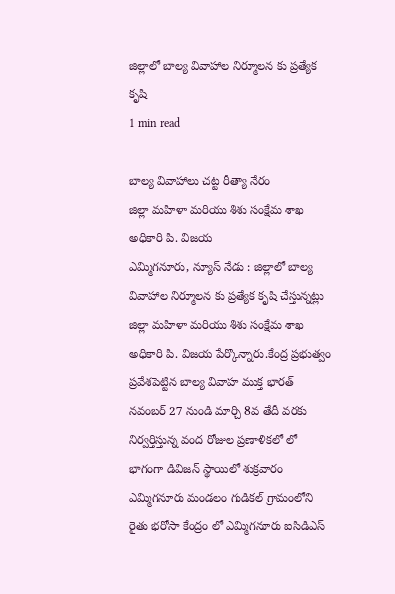జిల్లాలో బాల్య వివాహాల నిర్మూలన కు ప్రత్యేక కృషి
1 min read

బాల్య వివాహాలు చట్ట రీత్యా నేరం
జిల్లా మహిళా మరియు శిశు సంక్షేమ శాఖ అధికారి పి. విజయ
ఎమ్మిగనూరు, న్యూస్ నేడు : జిల్లాలో బాల్య వివాహాల నిర్మూలన కు ప్రత్యేక కృషి చేస్తున్నట్లు జిల్లా మహిళా మరియు శిశు సంక్షేమ శాఖ అధికారి పి. విజయ పేర్కొన్నారు.కేంద్ర ప్రభుత్వం ప్రవేశపెట్టిన బాల్య వివాహ ముక్త భారత్ నవంబర్ 27 నుండి మార్చి 8వ తేదీ వరకు నిర్వర్తిస్తున్న వంద రోజుల ప్రణాళికలో లో భాగంగా డివిజన్ స్థాయిలో శుక్రవారం ఎమ్మిగనూరు మండలం గుడికల్ గ్రామంలోని రైతు భరోసా కేంద్రం లో ఎమ్మిగనూరు ఐసిడిఎస్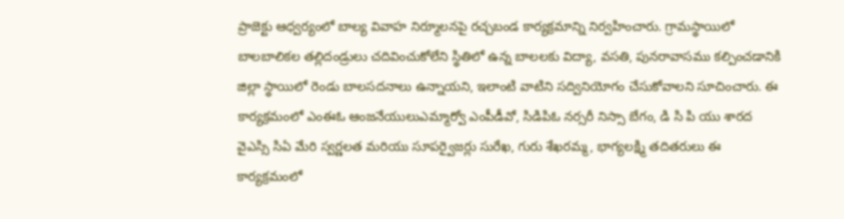ప్రాజెక్టు ఆధ్వర్యంలో బాల్య వివాహ నిర్మూలనపై రచ్చబండ కార్యక్రమాన్ని నిర్వహించారు. గ్రామస్థాయిలో బాలబాలికల తల్లిదండ్రులు చదివించుకోలేని స్థితిలో ఉన్న బాలలకు విద్యా, వసతి, పునరావాసము కల్పించడానికి జిల్లా స్థాయిలో రెండు బాలసదనాలు ఉన్నాయని, ఇలాంటి వాటిని సద్వినియోగం చేసుకోవాలని సూచించారు. ఈ కార్యక్రమంలో ఎంఈఓ ఆంజనేయులుఎమ్మార్వో ఎంపీడీవో, సిడిపిఓ నర్సరీ నిస్సా బేగం, డి సి పి యు శారద వైఎస్సి సిఏ మేరి స్వర్ణలత మరియు సూపర్వైజర్లు సురేఖ, గురు శేఖరమ్మ, భాగ్యలక్ష్మి తదితరులు ఈ కార్యక్రమంలో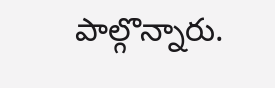పాల్గొన్నారు.